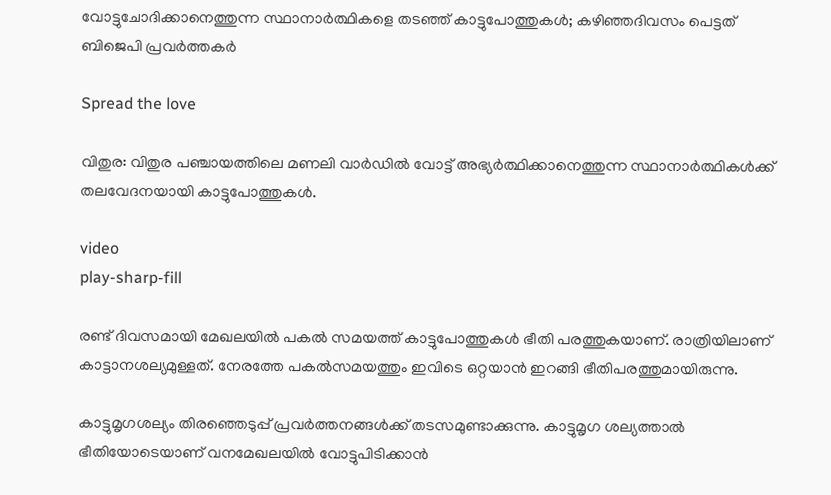വോട്ടുചോദിക്കാനെത്തുന്ന സ്ഥാനാര്‍ത്ഥികളെ തടഞ്ഞ് കാട്ടുപോത്തുകള്‍; കഴിഞ്ഞദിവസം പെട്ടത് ബിജെപി പ്രവര്‍ത്തകര്‍

Spread the love

വിതുര: വിതുര പഞ്ചായത്തിലെ മണലി വാർഡില്‍ വോട്ട് അഭ്യർത്ഥിക്കാനെത്തുന്ന സ്ഥാനാർത്ഥികള്‍ക്ക് തലവേദനയായി കാട്ടുപോത്തുകള്‍.

video
play-sharp-fill

രണ്ട് ദിവസമായി മേഖലയില്‍ പകല്‍ സമയത്ത് കാട്ടുപോത്തുകള്‍ ഭീതി പരത്തുകയാണ്. രാത്രിയിലാണ് കാട്ടാനശല്യമുള്ളത്. നേരത്തേ പകല്‍സമയത്തും ഇവിടെ ഒറ്റയാൻ ഇറങ്ങി ഭീതിപരത്തുമായിരുന്നു.

കാട്ടുമൃഗശല്യം തിരഞ്ഞെടുപ്പ് പ്രവർത്തനങ്ങള്‍ക്ക് തടസമുണ്ടാക്കുന്നു. കാട്ടുമൃഗ ശല്യത്താല്‍ ഭീതിയോടെയാണ് വനമേഖലയില്‍ വോട്ടുപിടിക്കാൻ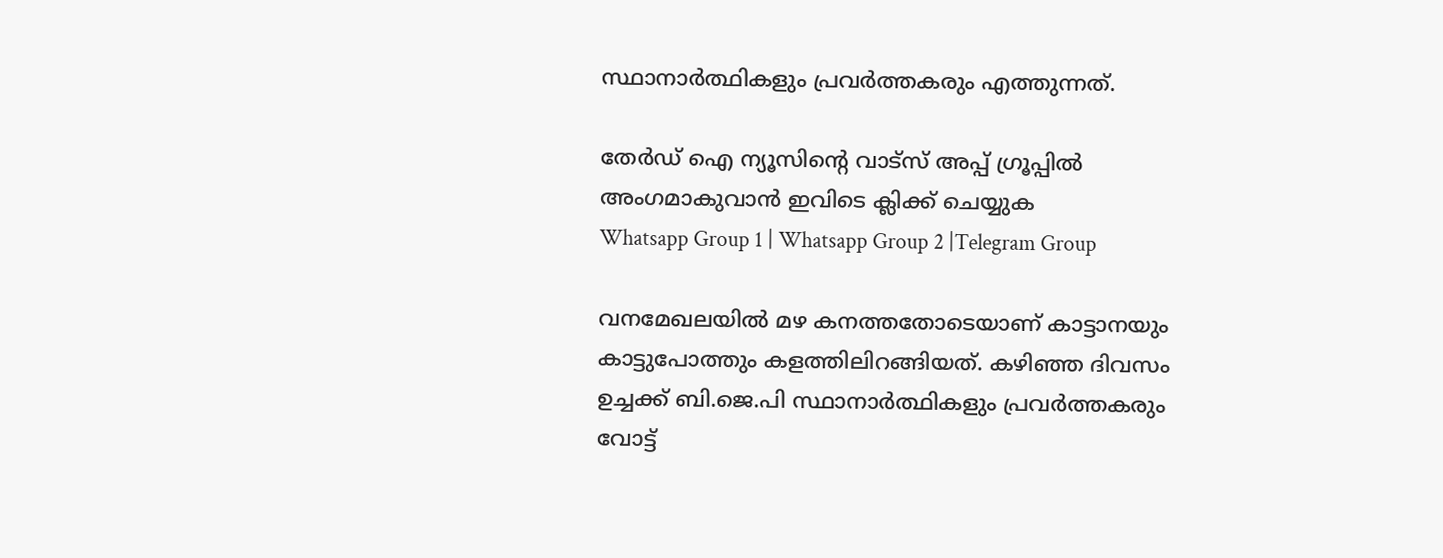സ്ഥാനാർത്ഥികളും പ്രവർത്തകരും എത്തുന്നത്.

തേർഡ് ഐ ന്യൂസിന്റെ വാട്സ് അപ്പ് ഗ്രൂപ്പിൽ അംഗമാകുവാൻ ഇവിടെ ക്ലിക്ക് ചെയ്യുക
Whatsapp Group 1 | Whatsapp Group 2 |Telegram Group

വനമേഖലയില്‍ മഴ കനത്തതോടെയാണ് കാട്ടാനയും കാട്ടുപോത്തും കളത്തിലിറങ്ങിയത്. കഴിഞ്ഞ ദിവസം ഉച്ചക്ക് ബി.ജെ.പി സ്ഥാനാർത്ഥികളും പ്രവർത്തകരും വോട്ട്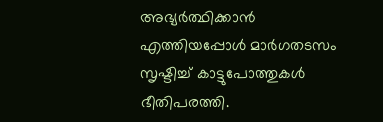അഭ്യർത്ഥിക്കാൻ എത്തിയപ്പോള്‍ മാർഗതടസം സൃഷ്ടിച്ച്‌ കാട്ടുപോത്തുകള്‍ ഭീതിപരത്തി.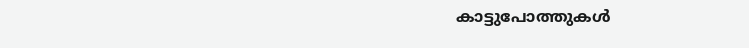കാട്ടുപോത്തുകള്‍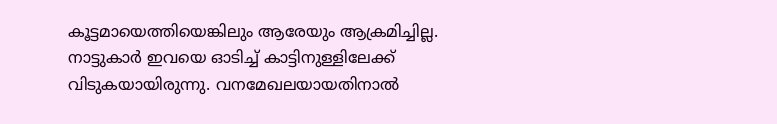കൂട്ടമായെത്തിയെങ്കിലും ആരേയും ആക്രമിച്ചില്ല. നാട്ടുകാർ ഇവയെ ഓടിച്ച്‌ കാട്ടിനുള്ളിലേക്ക് വിടുകയായിരുന്നു. വനമേഖലയായതിനാല്‍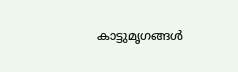കാട്ടുമൃഗങ്ങള്‍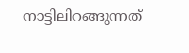നാട്ടിലിറങ്ങുന്നത്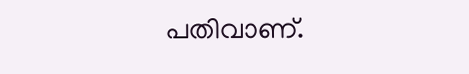പതിവാണ്.